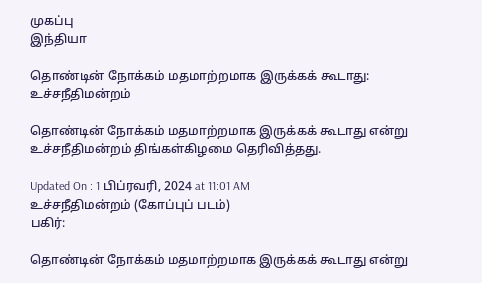முகப்பு
இந்தியா

தொண்டின் நோக்கம் மதமாற்றமாக இருக்கக் கூடாது: உச்சநீதிமன்றம்

தொண்டின் நோக்கம் மதமாற்றமாக இருக்கக் கூடாது என்று உச்சநீதிமன்றம் திங்கள்கிழமை தெரிவித்தது.

Updated On : 1 பிப்ரவரி, 2024 at 11:01 AM
உச்சநீதிமன்றம் (கோப்புப் படம்)
பகிர்:

தொண்டின் நோக்கம் மதமாற்றமாக இருக்கக் கூடாது என்று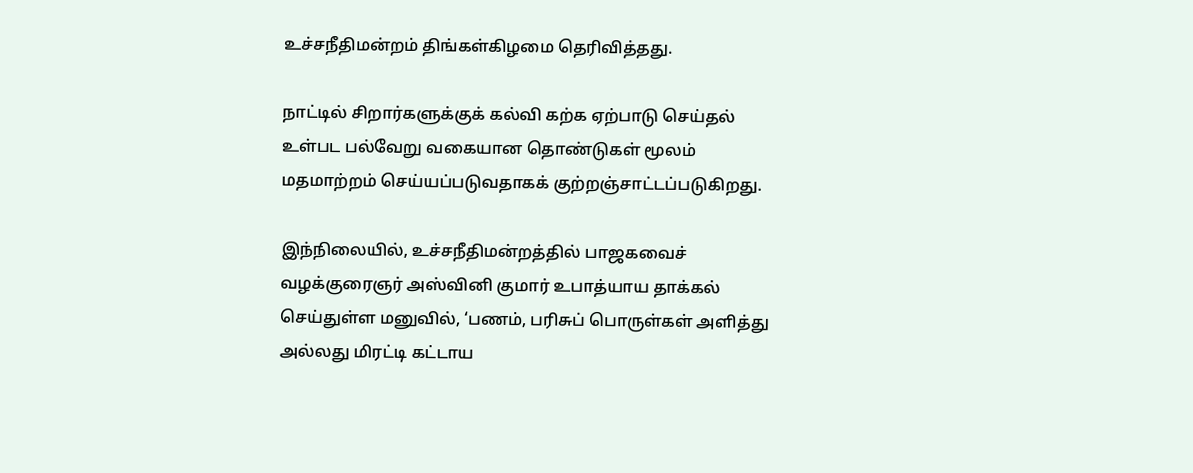உச்சநீதிமன்றம் திங்கள்கிழமை தெரிவித்தது.

நாட்டில் சிறார்களுக்குக் கல்வி கற்க ஏற்பாடு செய்தல் உள்பட பல்வேறு வகையான தொண்டுகள் மூலம் மதமாற்றம் செய்யப்படுவதாகக் குற்றஞ்சாட்டப்படுகிறது.

இந்நிலையில், உச்சநீதிமன்றத்தில் பாஜகவைச் வழக்குரைஞர் அஸ்வினி குமார் உபாத்யாய தாக்கல் செய்துள்ள மனுவில், ‘பணம், பரிசுப் பொருள்கள் அளித்து அல்லது மிரட்டி கட்டாய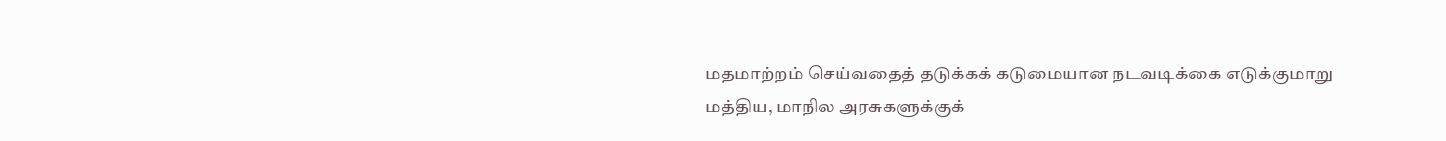மதமாற்றம் செய்வதைத் தடுக்கக் கடுமையான நடவடிக்கை எடுக்குமாறு மத்திய, மாநில அரசுகளுக்குக்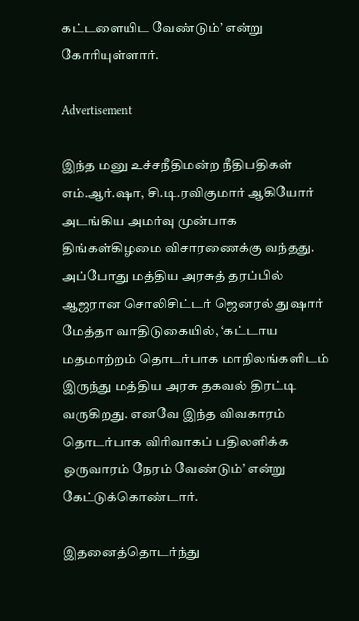கட்டளையிட வேண்டும்’ என்று கோரியுள்ளார்.

Advertisement

இந்த மனு உச்சநீதிமன்ற நீதிபதிகள் எம்.ஆர்.ஷா, சி.டி.ரவிகுமார் ஆகியோர் அடங்கிய அமர்வு முன்பாக திங்கள்கிழமை விசாரணைக்கு வந்தது. அப்போது மத்திய அரசுத் தரப்பில் ஆஜரான சொலிசிட்டர் ஜெனரல் துஷார் மேத்தா வாதிடுகையில், ‘கட்டாய மதமாற்றம் தொடர்பாக மாநிலங்களிடம் இருந்து மத்திய அரசு தகவல் திரட்டி வருகிறது. எனவே இந்த விவகாரம் தொடர்பாக விரிவாகப் பதிலளிக்க ஒருவாரம் நேரம் வேண்டும்’ என்று கேட்டுக்கொண்டார்.

இதனைத்தொடர்ந்து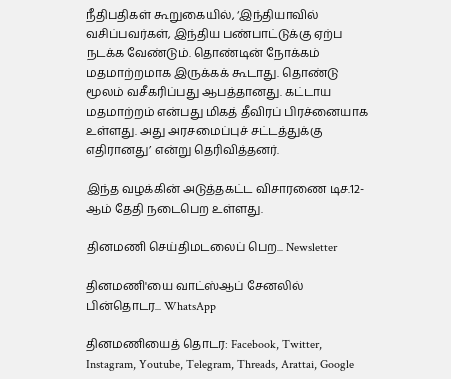நீதிபதிகள் கூறுகையில், ‘இந்தியாவில் வசிப்பவர்கள், இந்திய பண்பாட்டுக்கு ஏற்ப நடக்க வேண்டும். தொண்டின் நோக்கம் மதமாற்றமாக இருக்கக் கூடாது. தொண்டு மூலம் வசீகரிப்பது ஆபத்தானது. கட்டாய மதமாற்றம் என்பது மிகத் தீவிரப் பிரச்னையாக உள்ளது. அது அரசமைப்புச் சட்டத்துக்கு எதிரானது’ என்று தெரிவித்தனர்.

இந்த வழக்கின் அடுத்தகட்ட விசாரணை டிச.12-ஆம் தேதி நடைபெற உள்ளது.

தினமணி செய்திமடலைப் பெற... Newsletter

தினமணி'யை வாட்ஸ்ஆப் சேனலில் பின்தொடர... WhatsApp

தினமணியைத் தொடர: Facebook, Twitter, Instagram, Youtube, Telegram, Threads, Arattai, Google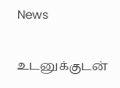News

உடனுக்குடன்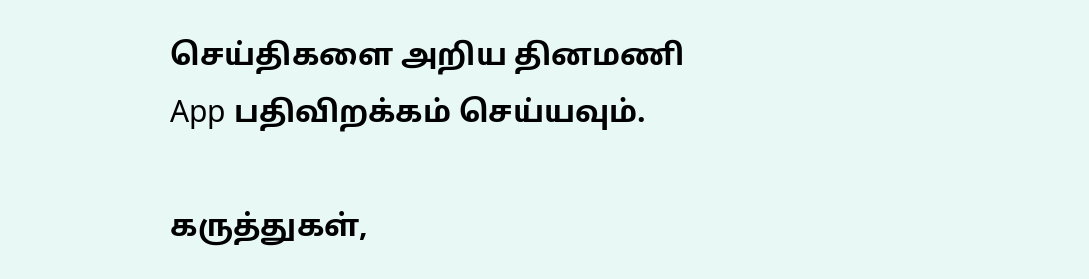செய்திகளை அறிய தினமணி App பதிவிறக்கம் செய்யவும்.

கருத்துகள்,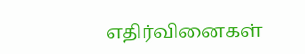எதிர்வினைகள்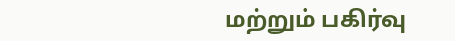மற்றும் பகிர்வு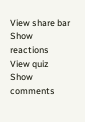View share bar
Show reactions
View quiz
Show comments